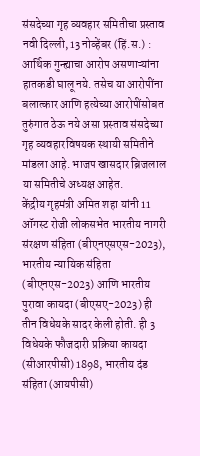संसदेच्या गृह व्यवहार समितीचा प्रस्ताव
नवी दिल्ली, 13 नोव्हेंबर (हिं.स.) : आर्थिक गुन्ह्याचा आरोप असणाऱ्यांना हातकडी घालू नये. तसेच या आरोपींना बलात्कार आणि हत्येच्या आरोपींसोबत तुरुंगात ठेऊ नये असा प्रस्ताव संसदेच्या गृह व्यवहारविषयक स्थायी समितीने मांडला आहे. भाजप खासदार ब्रिजलाल या समितीचे अध्यक्ष आहेत.
केंद्रीय गृहमंत्री अमित शहा यांनी 11 ऑगस्ट रोजी लोकसभेत भारतीय नागरी संरक्षण संहिता (बीएनएसएस-2023), भारतीय न्यायिक संहिता (बीएनएस-2023) आणि भारतीय पुरावा कायदा (बीएसए-2023) ही तीन विधेयके सादर केली होती. ही 3 विधेयके फौजदारी प्रक्रिया कायदा (सीआरपीसी) 1898, भारतीय दंड संहिता (आयपीसी)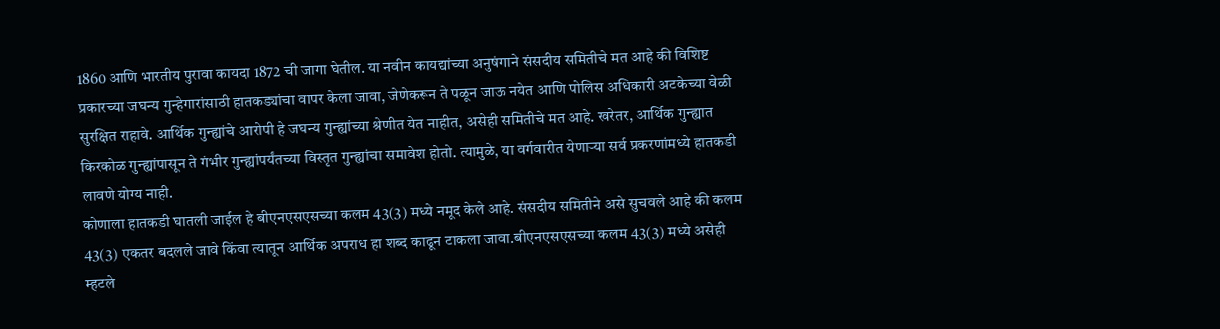1860 आणि भारतीय पुरावा कायदा 1872 ची जागा घेतील. या नवीन कायद्यांच्या अनुषंगाने संसदीय समितीचे मत आहे की विशिष्ट प्रकारच्या जघन्य गुन्हेगारांसाठी हातकड्यांचा वापर केला जावा, जेणेकरून ते पळून जाऊ नयेत आणि पोलिस अधिकारी अटकेच्या वेळी सुरक्षित राहावे. आर्थिक गुन्ह्यांचे आरोपी हे जघन्य गुन्ह्यांच्या श्रेणीत येत नाहीत, असेही समितीचे मत आहे. खरेतर, आर्थिक गुन्ह्यात किरकोळ गुन्ह्यांपासून ते गंभीर गुन्ह्यांपर्यंतच्या विस्तृत गुन्ह्यांचा समावेश होतो. त्यामुळे, या वर्गवारीत येणाऱ्या सर्व प्रकरणांमध्ये हातकडी लावणे योग्य नाही.
कोणाला हातकडी घातली जाईल हे बीएनएसएसच्या कलम 43(3) मध्ये नमूद केले आहे. संसदीय समितीने असे सुचवले आहे की कलम 43(3) एकतर बदलले जावे किंवा त्यातून आर्थिक अपराध हा शब्द काढून टाकला जावा.बीएनएसएसच्या कलम 43(3) मध्ये असेही म्हटले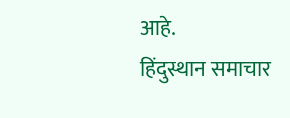आहे.
हिंदुस्थान समाचार